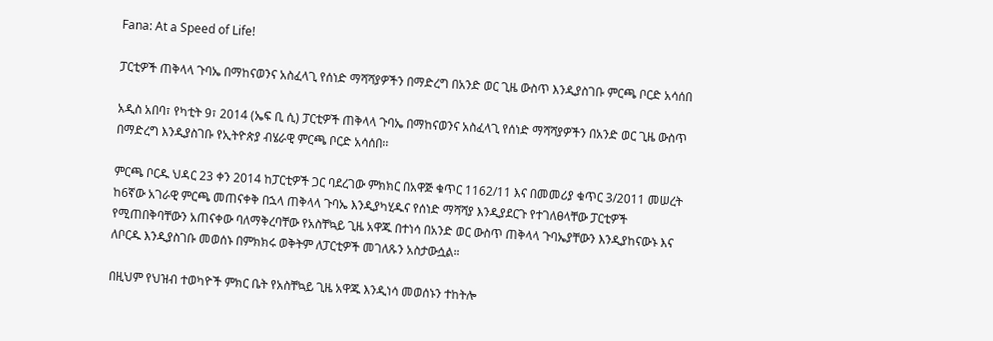Fana: At a Speed of Life!

ፓርቲዎች ጠቅላላ ጉባኤ በማከናወንና አስፈላጊ የሰነድ ማሻሻያዎችን በማድረግ በአንድ ወር ጊዜ ውስጥ እንዲያስገቡ ምርጫ ቦርድ አሳሰበ

አዲስ አበባ፣ የካቲት 9፣ 2014 (ኤፍ ቢ ሲ) ፓርቲዎች ጠቅላላ ጉባኤ በማከናወንና አስፈላጊ የሰነድ ማሻሻያዎችን በአንድ ወር ጊዜ ውስጥ በማድረግ እንዲያስገቡ የኢትዮጵያ ብሄራዊ ምርጫ ቦርድ አሳሰበ፡፡

ምርጫ ቦርዱ ህዳር 23 ቀን 2014 ከፓርቲዎች ጋር ባደረገው ምክክር በአዋጅ ቁጥር 1162/11 እና በመመሪያ ቁጥር 3/2011 መሠረት ከ6ኛው አገራዊ ምርጫ መጠናቀቅ በኋላ ጠቅላላ ጉባኤ እንዲያካሂዱና የሰነድ ማሻሻያ እንዲያደርጉ የተገለፀላቸው ፓርቲዎች የሚጠበቅባቸውን አጠናቀው ባለማቅረባቸው የአስቸኳይ ጊዜ አዋጁ በተነሳ በአንድ ወር ውስጥ ጠቅላላ ጉባኤያቸውን እንዲያከናውኑ እና ለቦርዱ እንዲያስገቡ መወሰኑ በምክክሩ ወቅትም ለፓርቲዎች መገለጹን አስታውሷል።

በዚህም የህዝብ ተወካዮች ምክር ቤት የአስቸኳይ ጊዜ አዋጁ እንዲነሳ መወሰኑን ተከትሎ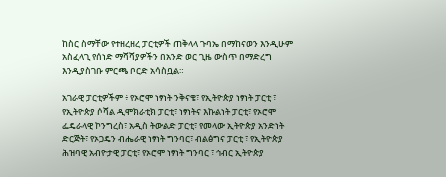ከስር ስማቸው የተዘረዘረ ፓርቲዎች ጠቅላላ ጉባኤ በማከናወን እንዲሁም አስፈላጊ የሰነድ ማሻሻያዎችን በአንድ ወር ጊዜ ውስጥ በማድረግ እንዲያስገቡ ምርጫ ቦርድ አሳስቧል።

አገራዊ ፓርቲዎችም ፥ የኦሮሞ ነፃነት ንቅናቄ፣ የኢትዮጵያ ነፃነት ፓርቲ ፣ የኢትዮጵያ ሶሻል ዲሞክራቲክ ፓርቲ፣ ነፃነትና እኩልነት ፓርቲ፣ የኦሮሞ ፌዴራላዊ ኮንግረስ፣ አዲስ ትውልድ ፓርቲ፣ የመላው ኢትዮጵያ አንድነት ድርጅት፣ የኦጋዴን ብሔራዊ ነፃነት ግንባር፣ ብልፅግና ፓርቲ ፣ የኢትዮጵያ ሕዝባዊ አብዮታዊ ፓርቲ፣ የኦሮሞ ነፃነት ግንባር ፣ ኅብር ኢትዮጵያ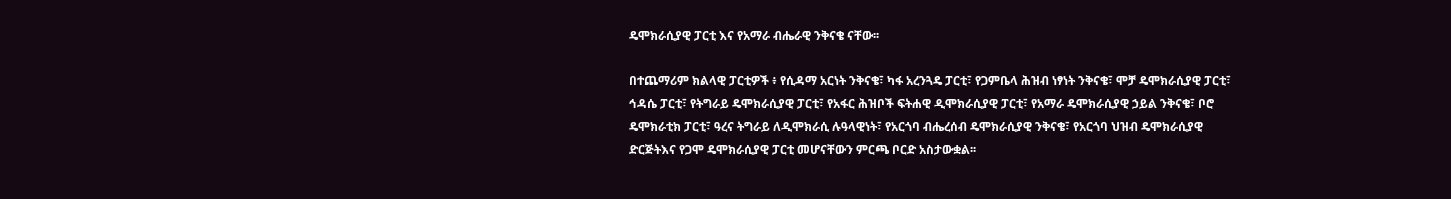ዴሞክራሲያዊ ፓርቲ እና የአማራ ብሔራዊ ንቅናቄ ናቸው፡፡

በተጨማሪም ክልላዊ ፓርቲዎች ፥ የሲዳማ አርነት ንቅናቄ፣ ካፋ አረንጓዴ ፓርቲ፣ የጋምቤላ ሕዝብ ነፃነት ንቅናቄ፣ ሞቻ ዴሞክራሲያዊ ፓርቲ፣ ኅዳሴ ፓርቲ፣ የትግራይ ዴሞክራሲያዊ ፓርቲ፣ የአፋር ሕዝቦች ፍትሐዊ ዲሞክራሲያዊ ፓርቲ፣ የአማራ ዴሞክራሲያዊ ኃይል ንቅናቄ፣ ቦሮ ዴሞክራቲክ ፓርቲ፣ ዓረና ትግራይ ለዲሞክራሲ ሉዓላዊነት፣ የአርጎባ ብሔረሰብ ዴሞክራሲያዊ ንቅናቄ፣ የአርጎባ ህዝብ ዴሞክራሲያዊ ድርጅትእና የጋሞ ዴሞክራሲያዊ ፓርቲ መሆናቸውን ምርጫ ቦርድ አስታውቋል፡፡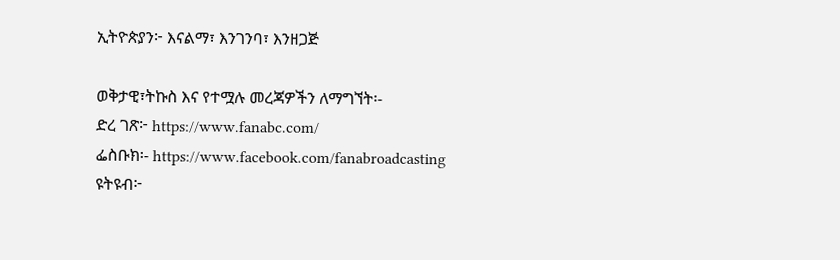ኢትዮጵያን፦ እናልማ፣ እንገንባ፣ እንዘጋጅ

ወቅታዊ፣ትኩስ እና የተሟሉ መረጃዎችን ለማግኘት፡-
ድረ ገጽ፦ https://www.fanabc.com/
ፌስቡክ፡- https://www.facebook.com/fanabroadcasting
ዩትዩብ፦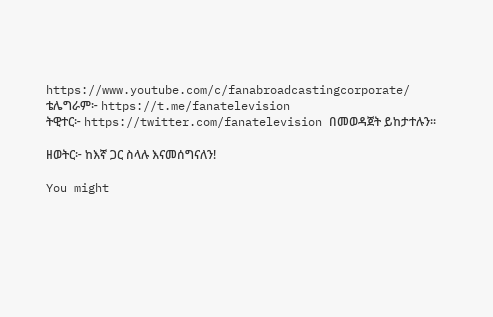https://www.youtube.com/c/fanabroadcastingcorporate/
ቴሌግራም፦ https://t.me/fanatelevision
ትዊተር፦ https://twitter.com/fanatelevision በመወዳጀት ይከታተሉን፡፡

ዘወትር፦ ከእኛ ጋር ስላሉ እናመሰግናለን!

You might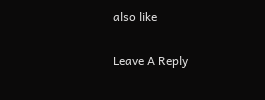also like

Leave A Reply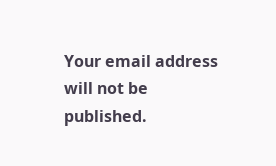Your email address will not be published.